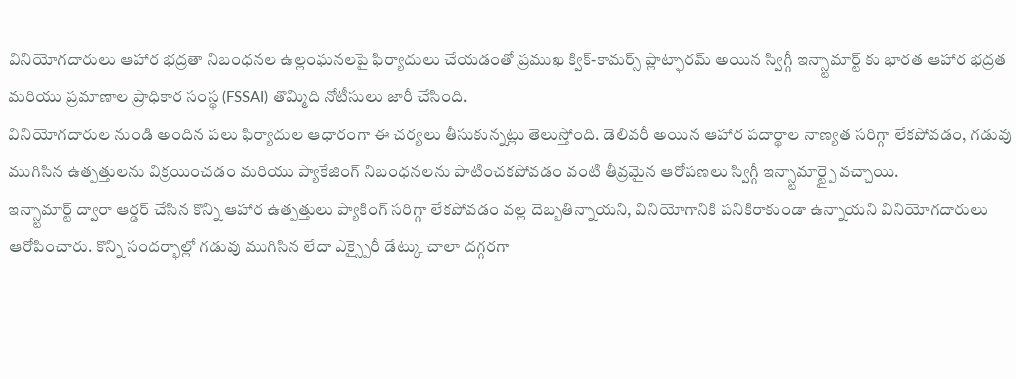వినియోగదారులు ఆహార భద్రతా నిబంధనల ఉల్లంఘనలపై ఫిర్యాదులు చేయడంతో ప్రముఖ క్విక్-కామర్స్ ప్లాట్ఫారమ్ అయిన స్విగ్గీ ఇన్స్టామార్ట్ కు భారత ఆహార భద్రత మరియు ప్రమాణాల ప్రాధికార సంస్థ (FSSAI) తొమ్మిది నోటీసులు జారీ చేసింది.
వినియోగదారుల నుండి అందిన పలు ఫిర్యాదుల ఆధారంగా ఈ చర్యలు తీసుకున్నట్లు తెలుస్తోంది. డెలివరీ అయిన ఆహార పదార్థాల నాణ్యత సరిగ్గా లేకపోవడం, గడువు ముగిసిన ఉత్పత్తులను విక్రయించడం మరియు ప్యాకేజింగ్ నిబంధనలను పాటించకపోవడం వంటి తీవ్రమైన ఆరోపణలు స్విగ్గీ ఇన్స్టామార్ట్పై వచ్చాయి.
ఇన్స్టామార్ట్ ద్వారా ఆర్డర్ చేసిన కొన్ని ఆహార ఉత్పత్తులు ప్యాకింగ్ సరిగ్గా లేకపోవడం వల్ల దెబ్బతిన్నాయని, వినియోగానికి పనికిరాకుండా ఉన్నాయని వినియోగదారులు ఆరోపించారు. కొన్ని సందర్భాల్లో గడువు ముగిసిన లేదా ఎక్స్పైరీ డేట్కు చాలా దగ్గరగా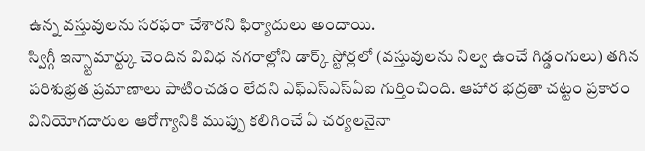ఉన్న వస్తువులను సరఫరా చేశారని ఫిర్యాదులు అందాయి.
స్విగ్గీ ఇన్స్టామార్ట్కు చెందిన వివిధ నగరాల్లోని డార్క్ స్టోర్లలో (వస్తువులను నిల్వ ఉంచే గిడ్డంగులు) తగిన పరిశుభ్రత ప్రమాణాలు పాటించడం లేదని ఎఫ్ఎస్ఎస్ఏఐ గుర్తించింది. ఆహార భద్రతా చట్టం ప్రకారం వినియోగదారుల ఆరోగ్యానికి ముప్పు కలిగించే ఏ చర్యలనైనా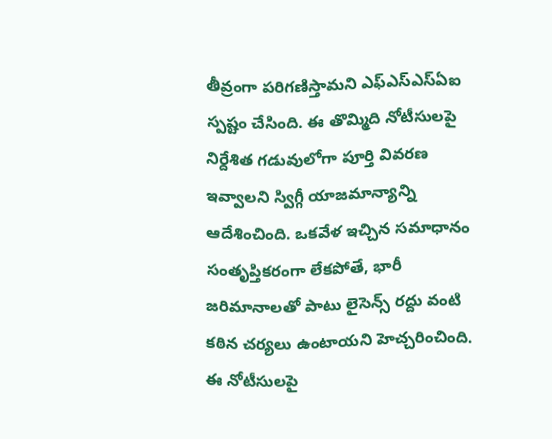తీవ్రంగా పరిగణిస్తామని ఎఫ్ఎస్ఎస్ఏఐ స్పష్టం చేసింది. ఈ తొమ్మిది నోటీసులపై నిర్దేశిత గడువులోగా పూర్తి వివరణ ఇవ్వాలని స్విగ్గీ యాజమాన్యాన్ని ఆదేశించింది. ఒకవేళ ఇచ్చిన సమాధానం సంతృప్తికరంగా లేకపోతే, భారీ జరిమానాలతో పాటు లైసెన్స్ రద్దు వంటి కఠిన చర్యలు ఉంటాయని హెచ్చరించింది.
ఈ నోటీసులపై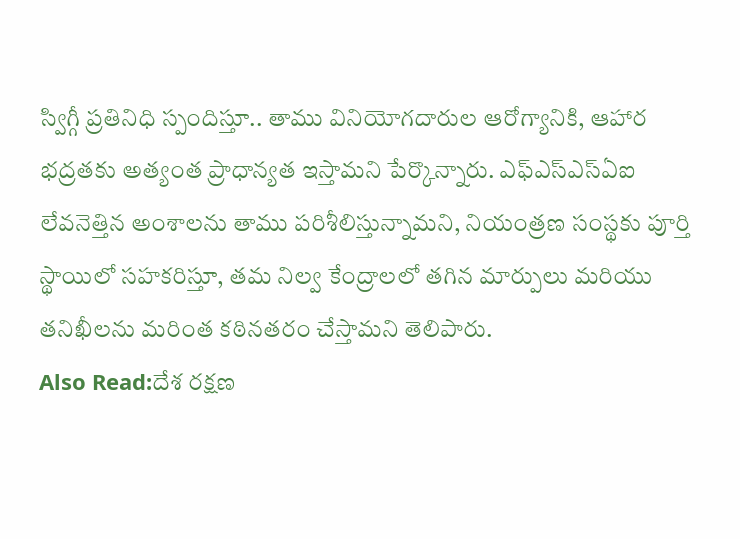స్విగ్గీ ప్రతినిధి స్పందిస్తూ.. తాము వినియోగదారుల ఆరోగ్యానికి, ఆహార భద్రతకు అత్యంత ప్రాధాన్యత ఇస్తామని పేర్కొన్నారు. ఎఫ్ఎస్ఎస్ఏఐ లేవనెత్తిన అంశాలను తాము పరిశీలిస్తున్నామని, నియంత్రణ సంస్థకు పూర్తి స్థాయిలో సహకరిస్తూ, తమ నిల్వ కేంద్రాలలో తగిన మార్పులు మరియు తనిఖీలను మరింత కఠినతరం చేస్తామని తెలిపారు.
Also Read:దేశ రక్షణ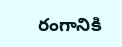రంగానికి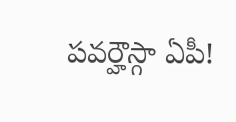పవర్హౌస్గా ఏపీ!